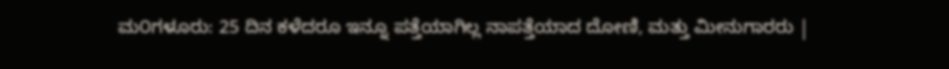ಮ೦ಗಳೂರು: 25 ದಿನ ಕಳೆದರೂ ಇನ್ನೂ ಪತ್ತೆಯಾಗಿಲ್ಲ ನಾಪತ್ತೆಯಾದ ದೋಣಿ, ಮತ್ತು ಮೀನುಗಾರರು |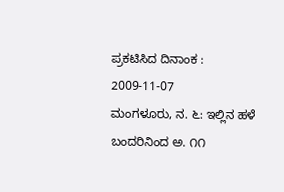ಪ್ರಕಟಿಸಿದ ದಿನಾಂಕ : 2009-11-07
ಮಂಗಳೂರು, ನ. ೬: ಇಲ್ಲಿನ ಹಳೆ ಬಂದರಿನಿಂದ ಅ. ೧೧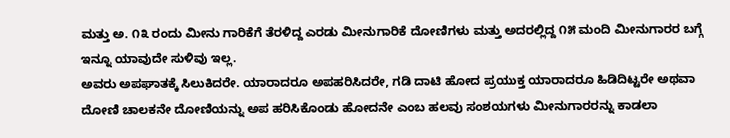ಮತ್ತು ಅ. ೧೩ ರಂದು ಮೀನು ಗಾರಿಕೆಗೆ ತೆರಳಿದ್ದ ಎರಡು ಮೀನುಗಾರಿಕೆ ದೋಣಿಗಳು ಮತ್ತು ಅದರಲ್ಲಿದ್ದ ೧೫ ಮಂದಿ ಮೀನುಗಾರರ ಬಗ್ಗೆ ಇನ್ನೂ ಯಾವುದೇ ಸುಳಿವು ಇಲ್ಲ.
ಅವರು ಅಪಘಾತಕ್ಕೆ ಸಿಲುಕಿದರೇ. ಯಾರಾದರೂ ಅಪಹರಿಸಿದರೇ, ಗಡಿ ದಾಟಿ ಹೋದ ಪ್ರಯುಕ್ತ ಯಾರಾದರೂ ಹಿಡಿದಿಟ್ಟರೇ ಅಥವಾ ದೋಣಿ ಚಾಲಕನೇ ದೋಣಿಯನ್ನು ಅಪ ಹರಿಸಿಕೊಂಡು ಹೋದನೇ ಎಂಬ ಹಲವು ಸಂಶಯಗಳು ಮೀನುಗಾರರನ್ನು ಕಾಡಲಾ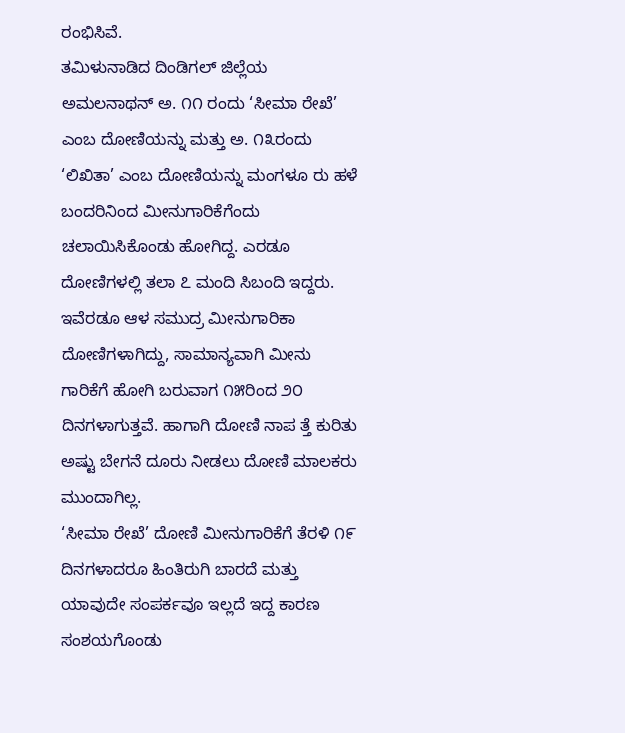ರಂಭಿಸಿವೆ.
ತಮಿಳುನಾಡಿದ ದಿಂಡಿಗಲ್ ಜಿಲ್ಲೆಯ ಅಮಲನಾಥನ್ ಅ. ೧೧ ರಂದು ‘ಸೀಮಾ ರೇಖೆ’ ಎಂಬ ದೋಣಿಯನ್ನು ಮತ್ತು ಅ. ೧೩ರಂದು ‘ಲಿಖಿತಾ’ ಎಂಬ ದೋಣಿಯನ್ನು ಮಂಗಳೂ ರು ಹಳೆ ಬಂದರಿನಿಂದ ಮೀನುಗಾರಿಕೆಗೆಂದು ಚಲಾಯಿಸಿಕೊಂಡು ಹೋಗಿದ್ದ. ಎರಡೂ ದೋಣಿಗಳಲ್ಲಿ ತಲಾ ೭ ಮಂದಿ ಸಿಬಂದಿ ಇದ್ದರು.
ಇವೆರಡೂ ಆಳ ಸಮುದ್ರ ಮೀನುಗಾರಿಕಾ ದೋಣಿಗಳಾಗಿದ್ದು, ಸಾಮಾನ್ಯವಾಗಿ ಮೀನು ಗಾರಿಕೆಗೆ ಹೋಗಿ ಬರುವಾಗ ೧೫ರಿಂದ ೨೦ ದಿನಗಳಾಗುತ್ತವೆ. ಹಾಗಾಗಿ ದೋಣಿ ನಾಪ ತ್ತೆ ಕುರಿತು ಅಷ್ಟು ಬೇಗನೆ ದೂರು ನೀಡಲು ದೋಣಿ ಮಾಲಕರು ಮುಂದಾಗಿಲ್ಲ.
‘ಸೀಮಾ ರೇಖೆ’ ದೋಣಿ ಮೀನುಗಾರಿಕೆಗೆ ತೆರಳಿ ೧೯ ದಿನಗಳಾದರೂ ಹಿಂತಿರುಗಿ ಬಾರದೆ ಮತ್ತು ಯಾವುದೇ ಸಂಪರ್ಕವೂ ಇಲ್ಲದೆ ಇದ್ದ ಕಾರಣ ಸಂಶಯಗೊಂಡು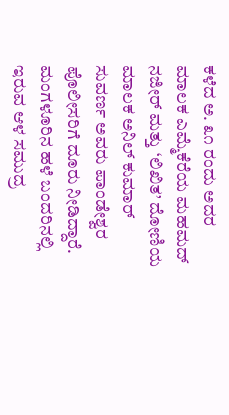ಕಳೆದ ಅ. ೩೧ ರಂದು ಅದರ ಮಾಲಕ ಎಮ್ಮೆಕೆರೆಯ ಮಹಮದ್ ನಜೀರ್ ಮತ್ತು ‘ಲಿಖಿತ’ ದೋಣಿಯ ಮಾಲಕ ಅನಿಲ್ ಕುಮಾರ್ ಸುವರ್ಣ ಅವರು ಪಾಂಡೇಶ್ವರ ಪೊಲೀಸರಿಗೆ ದೂರು ನೀಡಿದ್ದಾರೆ.
ಮಂಗಳೂರಿನ ಹಳೆ ಬಂದರಿನಲ್ಲಿ ಇರುವ ಆಳ ಸಮುದ್ರ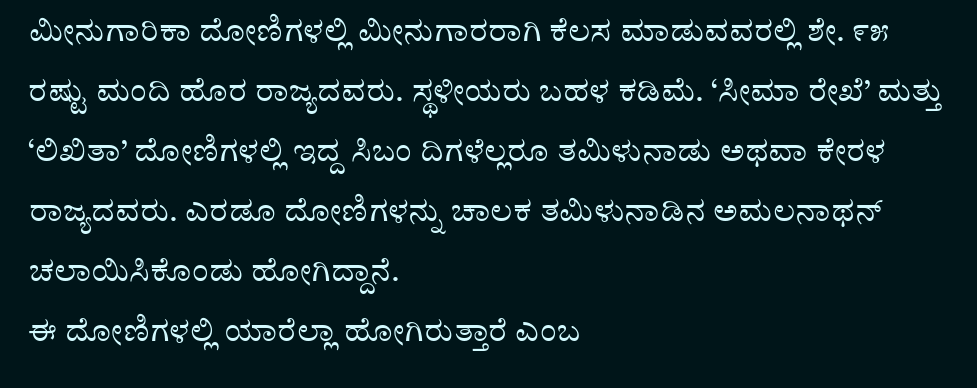ಮೀನುಗಾರಿಕಾ ದೋಣಿಗಳಲ್ಲಿ ಮೀನುಗಾರರಾಗಿ ಕೆಲಸ ಮಾಡುವವರಲ್ಲಿ ಶೇ. ೯೫ ರಷ್ಟು ಮಂದಿ ಹೊರ ರಾಜ್ಯದವರು. ಸ್ಥಳೀಯರು ಬಹಳ ಕಡಿಮೆ. ‘ಸೀಮಾ ರೇಖೆ’ ಮತ್ತು ‘ಲಿಖಿತಾ’ ದೋಣಿಗಳಲ್ಲಿ ಇದ್ದ ಸಿಬಂ ದಿಗಳೆಲ್ಲರೂ ತಮಿಳುನಾಡು ಅಥವಾ ಕೇರಳ ರಾಜ್ಯದವರು. ಎರಡೂ ದೋಣಿಗಳನ್ನು ಚಾಲಕ ತಮಿಳುನಾಡಿನ ಅಮಲನಾಥನ್ ಚಲಾಯಿಸಿಕೊಂಡು ಹೋಗಿದ್ದಾನೆ.
ಈ ದೋಣಿಗಳಲ್ಲಿ ಯಾರೆಲ್ಲಾ ಹೋಗಿರುತ್ತಾರೆ ಎಂಬ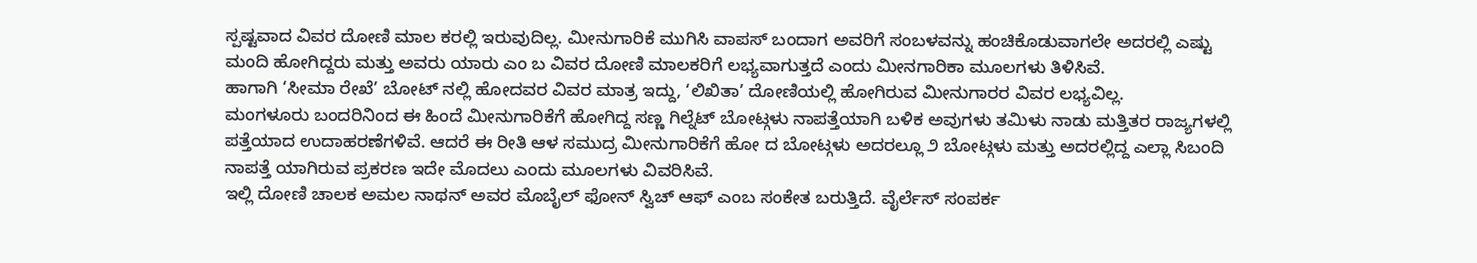ಸ್ಪಷ್ಟವಾದ ವಿವರ ದೋಣಿ ಮಾಲ ಕರಲ್ಲಿ ಇರುವುದಿಲ್ಲ. ಮೀನುಗಾರಿಕೆ ಮುಗಿಸಿ ವಾಪಸ್ ಬಂದಾಗ ಅವರಿಗೆ ಸಂಬಳವನ್ನು ಹಂಚಿಕೊಡುವಾಗಲೇ ಅದರಲ್ಲಿ ಎಷ್ಟು ಮಂದಿ ಹೋಗಿದ್ದರು ಮತ್ತು ಅವರು ಯಾರು ಎಂ ಬ ವಿವರ ದೋಣಿ ಮಾಲಕರಿಗೆ ಲಭ್ಯವಾಗುತ್ತದೆ ಎಂದು ಮೀನಗಾರಿಕಾ ಮೂಲಗಳು ತಿಳಿಸಿವೆ.
ಹಾಗಾಗಿ ‘ಸೀಮಾ ರೇಖೆ’ ಬೋಟ್ ನಲ್ಲಿ ಹೋದವರ ವಿವರ ಮಾತ್ರ ಇದ್ದು, ‘ಲಿಖಿತಾ’ ದೋಣಿಯಲ್ಲಿ ಹೋಗಿರುವ ಮೀನುಗಾರರ ವಿವರ ಲಭ್ಯವಿಲ್ಲ.
ಮಂಗಳೂರು ಬಂದರಿನಿಂದ ಈ ಹಿಂದೆ ಮೀನುಗಾರಿಕೆಗೆ ಹೋಗಿದ್ದ ಸಣ್ಣ ಗಿಲ್ನೆಟ್ ಬೋಟ್ಗಳು ನಾಪತ್ತೆಯಾಗಿ ಬಳಿಕ ಅವುಗಳು ತಮಿಳು ನಾಡು ಮತ್ತಿತರ ರಾಜ್ಯಗಳಲ್ಲಿ ಪತ್ತೆಯಾದ ಉದಾಹರಣೆಗಳಿವೆ. ಆದರೆ ಈ ರೀತಿ ಆಳ ಸಮುದ್ರ ಮೀನುಗಾರಿಕೆಗೆ ಹೋ ದ ಬೋಟ್ಗಳು ಅದರಲ್ಲೂ ೨ ಬೋಟ್ಗಳು ಮತ್ತು ಅದರಲ್ಲಿದ್ದ ಎಲ್ಲಾ ಸಿಬಂದಿ ನಾಪತ್ತೆ ಯಾಗಿರುವ ಪ್ರಕರಣ ಇದೇ ಮೊದಲು ಎಂದು ಮೂಲಗಳು ವಿವರಿಸಿವೆ.
ಇಲ್ಲಿ ದೋಣಿ ಚಾಲಕ ಅಮಲ ನಾಥನ್ ಅವರ ಮೊಬೈಲ್ ಫೋನ್ ಸ್ವಿಚ್ ಆಫ್ ಎಂಬ ಸಂಕೇತ ಬರುತ್ತಿದೆ. ವೈರ್ಲೆಸ್ ಸಂಪರ್ಕ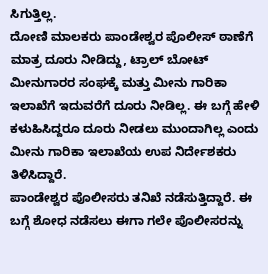ಸಿಗುತ್ತಿಲ್ಲ.
ದೋಣಿ ಮಾಲಕರು ಪಾಂಡೇಶ್ವರ ಪೊಲೀಸ್ ಠಾಣೆಗೆ ಮಾತ್ರ ದೂರು ನೀಡಿದ್ದು, ಟ್ರಾಲ್ ಬೋಟ್ ಮೀನುಗಾರರ ಸಂಘಕ್ಕೆ ಮತ್ತು ಮೀನು ಗಾರಿಕಾ ಇಲಾಖೆಗೆ ಇದುವರೆಗೆ ದೂರು ನೀಡಿಲ್ಲ. ಈ ಬಗ್ಗೆ ಹೇಳಿ ಕಳುಹಿಸಿದ್ದರೂ ದೂರು ನೀಡಲು ಮುಂದಾಗಿಲ್ಲ ಎಂದು ಮೀನು ಗಾರಿಕಾ ಇಲಾಖೆಯ ಉಪ ನಿರ್ದೇಶಕರು ತಿಳಿಸಿದ್ದಾರೆ.
ಪಾಂಡೇಶ್ವರ ಪೊಲೀಸರು ತನಿಖೆ ನಡೆಸುತ್ತಿದ್ದಾರೆ. ಈ ಬಗ್ಗೆ ಶೋಧ ನಡೆಸಲು ಈಗಾ ಗಲೇ ಪೊಲೀಸರನ್ನು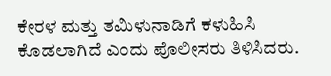ಕೇರಳ ಮತ್ತು ತಮಿಳುನಾಡಿಗೆ ಕಳುಹಿಸಿ ಕೊಡಲಾಗಿದೆ ಎಂದು ಪೊಲೀಸರು ತಿಳಿಸಿದರು.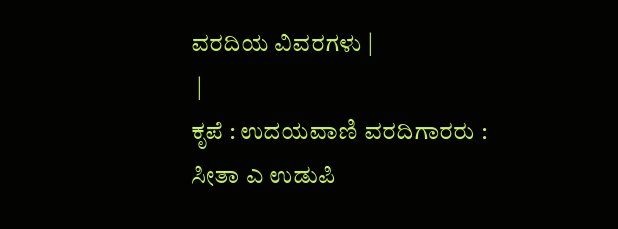ವರದಿಯ ವಿವರಗಳು |
 |
ಕೃಪೆ : ಉದಯವಾಣಿ ವರದಿಗಾರರು : ಸೀತಾ ಎ ಉಡುಪಿ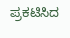ಪ್ರಕಟಿಸಿದ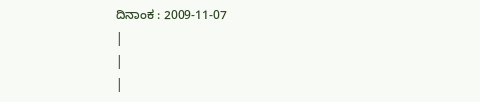ದಿನಾಂಕ : 2009-11-07
|
|
|